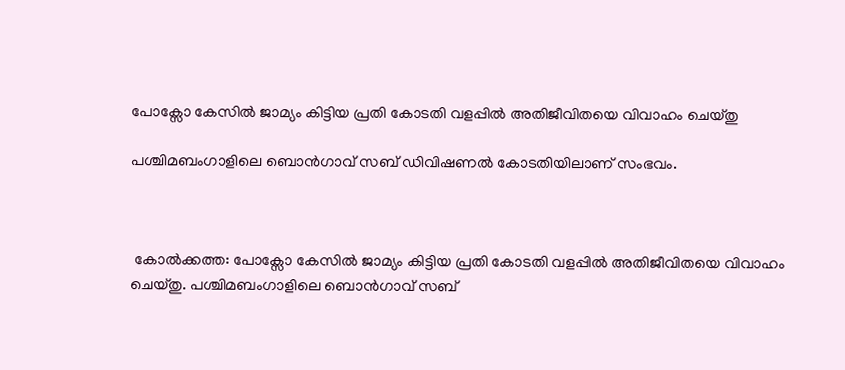പോക്സോ കേസിൽ ജാമ്യം കിട്ടിയ പ്രതി കോടതി വളപ്പിൽ അതിജീവിതയെ വിവാഹം ചെയ്തു

പശ്ചിമബംഗാളിലെ ബൊൻഗാവ് സബ് ഡിവിഷണൽ കോടതിയിലാണ് സംഭവം.



 കോൽക്കത്ത: പോക്സോ കേസിൽ ജാമ്യം കിട്ടിയ പ്രതി കോടതി വളപ്പിൽ അതിജീവിതയെ വിവാഹം ചെയ്തു. പശ്ചിമബംഗാളിലെ ബൊൻഗാവ് സബ്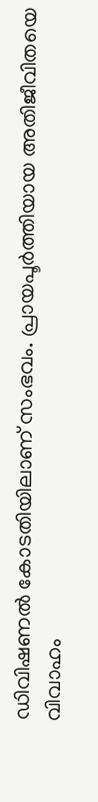ഡിവിഷണൽ കോടതിയിലാണ് സംഭവം. പ്രായപൂർത്തിയായ അതിജീവിതയെ വിവാഹം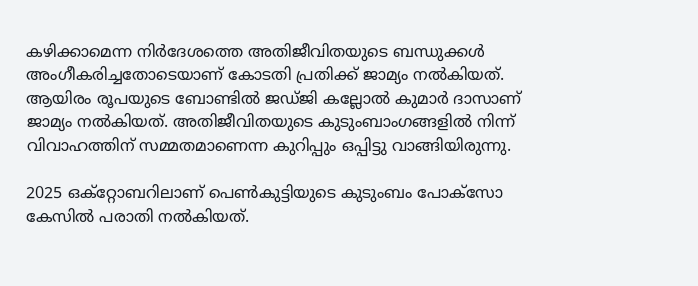കഴിക്കാമെന്ന നിർദേശത്തെ അതിജീവിതയുടെ ബന്ധുക്കൾ അംഗീകരിച്ചതോടെയാണ് കോടതി പ്രതിക്ക് ജാമ്യം നൽകിയത്. ആയിരം രൂപയുടെ ബോണ്ടിൽ ജഡ്ജി കല്ലോൽ കുമാർ ദാസാണ് ജാമ്യം നൽകിയത്. അതിജീവിതയുടെ കുടുംബാംഗങ്ങളിൽ നിന്ന് വിവാഹത്തിന് സമ്മതമാണെന്ന കുറിപ്പും ഒപ്പിട്ടു വാങ്ങിയിരുന്നു.

2025 ഒക്റ്റോബറിലാണ് പെൺകുട്ടിയുടെ കുടുംബം പോക്സോ കേസിൽ പരാതി നൽകിയത്.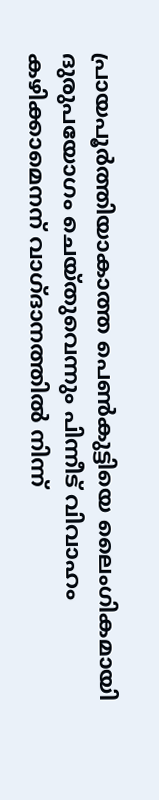പ്രായപൂർത്തിയാകാത്ത പെൺകുട്ടിയെ ലൈംഗികമായി ദുരുപയോഗം ചെയ്തുവെന്നും പിന്നീട് വിവാഹം കഴിക്കാമെനന് വാഗ്ദാനത്തിൽ നിന്ന്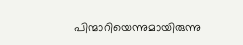പിന്മാറിയെന്നുമായിരുന്നു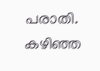പരാതി. കഴിഞ്ഞ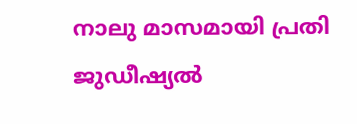നാലു മാസമായി പ്രതി ജുഡീഷ്യൽ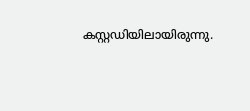കസ്റ്റഡിയിലായിരുന്നു.